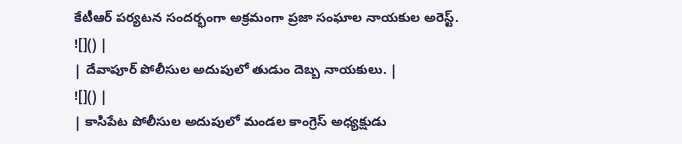కేటీఆర్ పర్యటన సందర్భంగా అక్రమంగా ప్రజా సంఘాల నాయకుల అరెస్ట్.
![]() |
| దేవాపూర్ పోలీసుల అదుపులో తుడుం దెబ్బ నాయకులు. |
![]() |
| కాసిపేట పోలీసుల అదుపులో మండల కాంగ్రెస్ అధ్యక్షుడు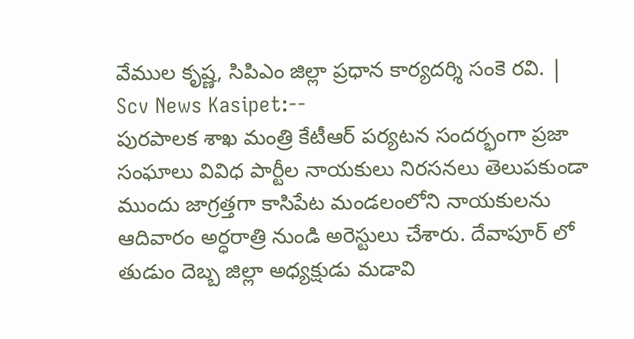వేముల కృష్ణ, సిపిఎం జిల్లా ప్రధాన కార్యదర్శి సంకె రవి. |
Scv News Kasipet:--
పురపాలక శాఖ మంత్రి కేటీఆర్ పర్యటన సందర్భంగా ప్రజా సంఘాలు వివిధ పార్టీల నాయకులు నిరసనలు తెలుపకుండా ముందు జాగ్రత్తగా కాసిపేట మండలంలోని నాయకులను ఆదివారం అర్ధరాత్రి నుండి అరెస్టులు చేశారు. దేవాపూర్ లో తుడుం దెబ్బ జిల్లా అధ్యక్షుడు మడావి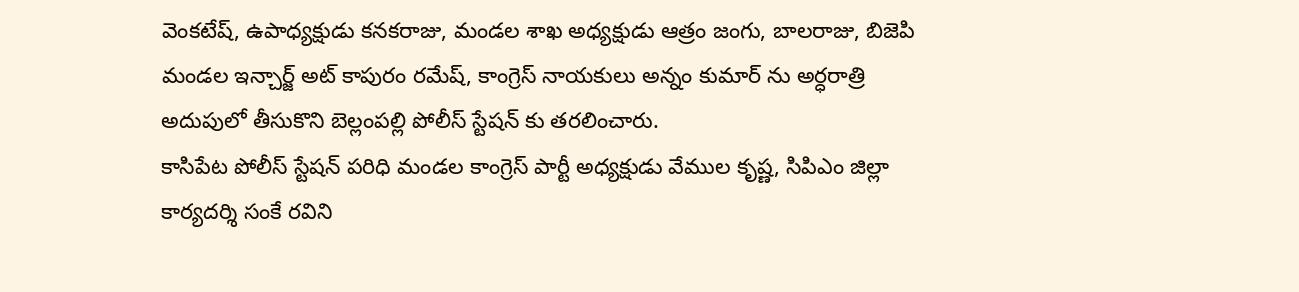వెంకటేష్, ఉపాధ్యక్షుడు కనకరాజు, మండల శాఖ అధ్యక్షుడు ఆత్రం జంగు, బాలరాజు, బిజెపి మండల ఇన్చార్జ్ అట్ కాపురం రమేష్, కాంగ్రెస్ నాయకులు అన్నం కుమార్ ను అర్ధరాత్రి అదుపులో తీసుకొని బెల్లంపల్లి పోలీస్ స్టేషన్ కు తరలించారు.
కాసిపేట పోలీస్ స్టేషన్ పరిధి మండల కాంగ్రెస్ పార్టీ అధ్యక్షుడు వేముల కృష్ణ, సిపిఎం జిల్లా కార్యదర్శి సంకే రవిని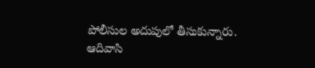పోలీసుల అదుపులో తీసుకున్నారు.
ఆదివాసి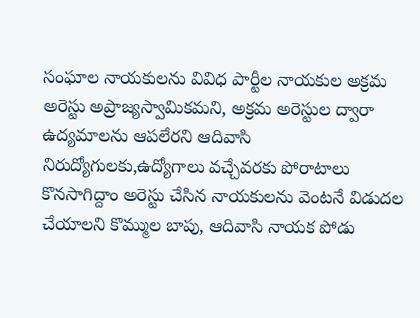సంఘాల నాయకులను వివిధ పార్టీల నాయకుల అక్రమ అరెస్టు అప్రాజ్యస్వామికమని, అక్రమ అరెస్టుల ద్వారా ఉద్యమాలను ఆపలేరని ఆదివాసి నిరుద్యోగులకు,ఉద్యోగాలు వచ్చేవరకు పోరాటాలు కొనసాగిద్దాం అరెస్టు చేసిన నాయకులను వెంటనే విడుదల చేయాలని కొమ్ముల బాపు, ఆదివాసి నాయక పోడు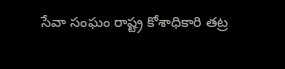సేవా సంఘం రాష్ట్ర కోశాధికారి తట్ర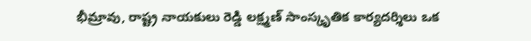భీమ్రావు, రాష్ట్ర నాయకులు రెడ్డి లక్ష్మణ్ సాంస్కృతిక కార్యదర్శిలు ఒక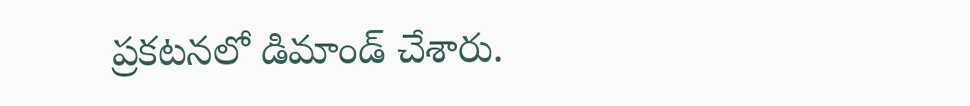ప్రకటనలో డిమాండ్ చేశారు.